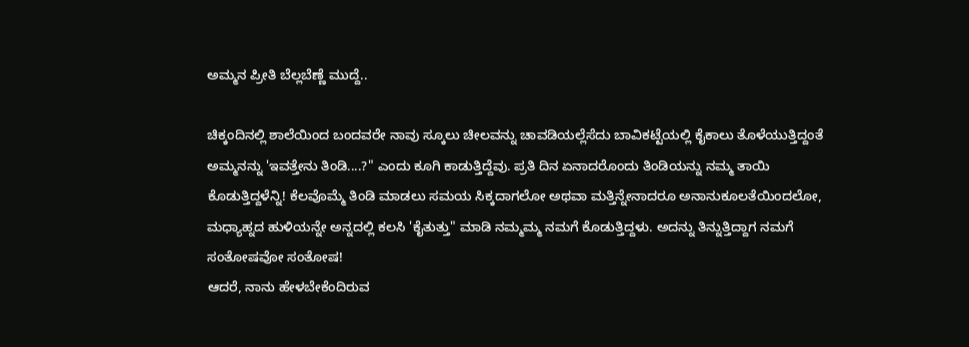ಅಮ್ಮನ ಪ್ರೀತಿ ಬೆಲ್ಲಬೆಣ್ಣೆ ಮುದ್ದೆ..

ಚಿಕ್ಕಂದಿನಲ್ಲಿ ಶಾಲೆಯಿಂದ ಬಂದವರೇ ನಾವು ಸ್ಕೂಲು ಚೀಲವನ್ನು ಚಾವಡಿಯಲ್ಲೆಸೆದು ಬಾವಿಕಟ್ಟೆಯಲ್ಲಿ ಕೈಕಾಲು ತೊಳೆಯುತ್ತಿದ್ದಂತೆ ಅಮ್ಮನನ್ನು 'ಇವತ್ತೇನು ತಿಂಡಿ....?" ಎಂದು ಕೂಗಿ ಕಾಡುತ್ತಿದ್ದೆವು. ಪ್ರತಿ ದಿನ ಏನಾದರೊಂದು ತಿಂಡಿಯನ್ನು ನಮ್ಮ ತಾಯಿ ಕೊಡುತ್ತಿದ್ದಳೆನ್ನಿ! ಕೆಲವೊಮ್ಮೆ ತಿಂಡಿ ಮಾಡಲು ಸಮಯ ಸಿಕ್ಕದಾಗಲೋ ಅಥವಾ ಮತ್ತಿನ್ನೇನಾದರೂ ಅನಾನುಕೂಲತೆಯಿಂದಲೋ, ಮಧ್ಯಾಹ್ನದ ಹುಳಿಯನ್ನೇ ಅನ್ನದಲ್ಲಿ ಕಲಸಿ 'ಕೈತುತ್ತು" ಮಾಡಿ ನಮ್ಮಮ್ಮ ನಮಗೆ ಕೊಡುತ್ತಿದ್ದಳು. ಅದನ್ನು ತಿನ್ನುತ್ತಿದ್ದಾಗ ನಮಗೆ ಸಂತೋಷವೋ ಸಂತೋಷ!
ಆದರೆ, ನಾನು ಹೇಳಬೇಕೆಂದಿರುವ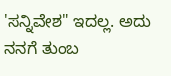'ಸನ್ನಿವೇಶ" ಇದಲ್ಲ. ಅದು ನನಗೆ ತುಂಬ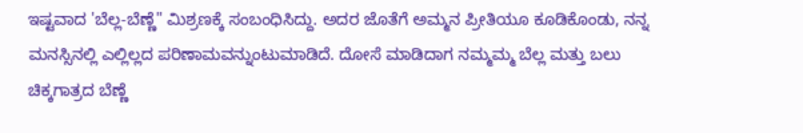ಇಷ್ಟವಾದ 'ಬೆಲ್ಲ-ಬೆಣ್ಣೆ" ಮಿಶ್ರಣಕ್ಕೆ ಸಂಬಂಧಿಸಿದ್ದು. ಅದರ ಜೊತೆಗೆ ಅಮ್ಮನ ಪ್ರೀತಿಯೂ ಕೂಡಿಕೊಂಡು, ನನ್ನ ಮನಸ್ಸಿನಲ್ಲಿ ಎಲ್ಲಿಲ್ಲದ ಪರಿಣಾಮವನ್ನುಂಟುಮಾಡಿದೆ. ದೋಸೆ ಮಾಡಿದಾಗ ನಮ್ಮಮ್ಮ ಬೆಲ್ಲ ಮತ್ತು ಬಲು ಚಿಕ್ಕಗಾತ್ರದ ಬೆಣ್ಣೆ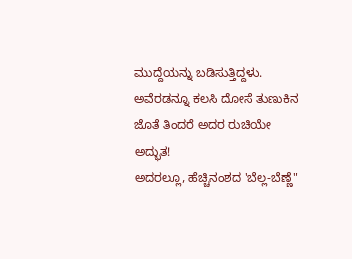ಮುದ್ದೆಯನ್ನು ಬಡಿಸುತ್ತಿದ್ದಳು. ಅವೆರಡನ್ನೂ ಕಲಸಿ ದೋಸೆ ತುಣುಕಿನ ಜೊತೆ ತಿಂದರೆ ಅದರ ರುಚಿಯೇ ಅದ್ಭುತ!
ಅದರಲ್ಲೂ, ಹೆಚ್ಚಿನಂಶದ 'ಬೆಲ್ಲ-ಬೆಣ್ಣೆ"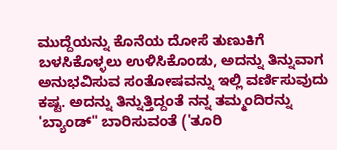ಮುದ್ದೆಯನ್ನು ಕೊನೆಯ ದೋಸೆ ತುಣುಕಿಗೆ ಬಳಸಿಕೊಳ್ಳಲು ಉಳಿಸಿಕೊಂಡು, ಅದನ್ನು ತಿನ್ನುವಾಗ ಅನುಭವಿಸುವ ಸಂತೋಷವನ್ನು ಇಲ್ಲಿ ವರ್ಣಿಸುವುದು ಕಷ್ಟ. ಅದನ್ನು ತಿನ್ನುತ್ತಿದ್ದಂತೆ ನನ್ನ ತಮ್ಮಂದಿರನ್ನು 'ಬ್ಯಾಂಡ್" ಬಾರಿಸುವಂತೆ ('ತೂರಿ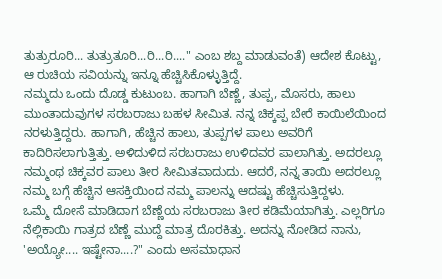ತುತ್ರುರೂರಿ... ತುತ್ರುತೂರಿ...ರಿ...ರಿ...." ಎಂಬ ಶಬ್ದ ಮಾಡುವಂತೆ) ಆದೇಶ ಕೊಟ್ಟು, ಆ ರುಚಿಯ ಸವಿಯನ್ನು ಇನ್ನೂ ಹೆಚ್ಚಿಸಿಕೊಳ್ಳುತ್ತಿದ್ದೆ.
ನಮ್ಮದು ಒಂದು ದೊಡ್ಡ ಕುಟುಂಬ. ಹಾಗಾಗಿ ಬೆಣ್ಣೆ, ತುಪ್ಪ, ಮೊಸರು, ಹಾಲು ಮುಂತಾದುವುಗಳ ಸರಬರಾಜು ಬಹಳ ಸೀಮಿತ. ನನ್ನ ಚಿಕ್ಕಪ್ಪ ಬೇರೆ ಕಾಯಿಲೆಯಿಂದ ನರಳುತ್ತಿದ್ದರು. ಹಾಗಾಗಿ, ಹೆಚ್ಚಿನ ಹಾಲು, ತುಪ್ಪಗಳ ಪಾಲು ಅವರಿಗೆ ಕಾದಿರಿಸಲಾಗುತ್ತಿತ್ತು. ಅಳಿದುಳಿದ ಸರಬರಾಜು ಉಳಿದವರ ಪಾಲಾಗಿತ್ತು. ಅದರಲ್ಲೂ ನಮ್ಮಂಥ ಚಿಕ್ಕವರ ಪಾಲು ತೀರ ಸೀಮಿತವಾದುದು. ಆದರೆ, ನನ್ನ ತಾಯಿ ಅದರಲ್ಲೂ ನಮ್ಮ ಬಗ್ಗೆ ಹೆಚ್ಚಿನ ಆಸಕ್ತಿಯಿಂದ ನಮ್ಮ ಪಾಲನ್ನು ಆದಷ್ಟು ಹೆಚ್ಚಿಸುತ್ತಿದ್ದಳು.
ಒಮ್ಮೆ ದೋಸೆ ಮಾಡಿದಾಗ ಬೆಣ್ಣೆಯ ಸರಬರಾಜು ತೀರ ಕಡಿಮೆಯಾಗಿತ್ತು. ಎಲ್ಲರಿಗೂ ನೆಲ್ಲಿಕಾಯಿ ಗಾತ್ರದ ಬೆಣ್ಣೆ ಮುದ್ದೆ ಮಾತ್ರ ದೊರಕಿತ್ತು. ಅದನ್ನು ನೋಡಿದ ನಾನು, 'ಅಯ್ಯೋ.... ಇಷ್ಟೇನಾ....?" ಎಂದು ಅಸಮಾಧಾನ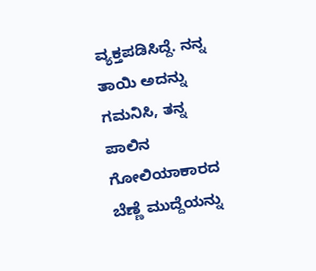ವ್ಯಕ್ತಪಡಿಸಿದ್ದೆ. ನನ್ನ ತಾಯಿ ಅದನ್ನು ಗಮನಿಸಿ, ತನ್ನ ಪಾಲಿನ ಗೋಲಿಯಾಕಾರದ ಬೆಣ್ಣೆ ಮುದ್ದೆಯನ್ನು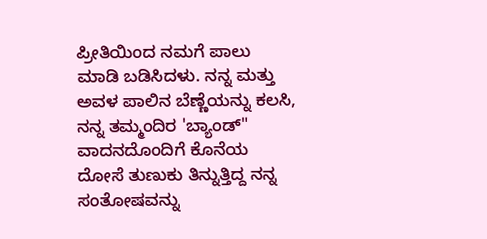ಪ್ರೀತಿಯಿಂದ ನಮಗೆ ಪಾಲು ಮಾಡಿ ಬಡಿಸಿದಳು. ನನ್ನ ಮತ್ತು ಅವಳ ಪಾಲಿನ ಬೆಣ್ಣೆಯನ್ನು ಕಲಸಿ, ನನ್ನ ತಮ್ಮಂದಿರ 'ಬ್ಯಾಂಡ್" ವಾದನದೊಂದಿಗೆ ಕೊನೆಯ ದೋಸೆ ತುಣುಕು ತಿನ್ನುತ್ತಿದ್ದ ನನ್ನ ಸಂತೋಷವನ್ನು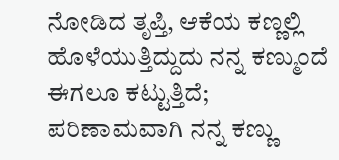ನೋಡಿದ ತೃಪ್ತಿ, ಆಕೆಯ ಕಣ್ಣಲ್ಲಿ ಹೊಳೆಯುತ್ತಿದ್ದುದು ನನ್ನ ಕಣ್ಮುಂದೆ ಈಗಲೂ ಕಟ್ಟುತ್ತಿದೆ; ಪರಿಣಾಮವಾಗಿ ನನ್ನ ಕಣ್ಣು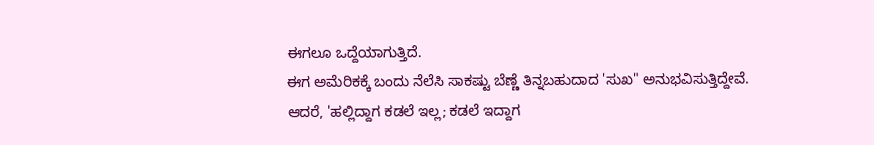ಈಗಲೂ ಒದ್ದೆಯಾಗುತ್ತಿದೆ.
ಈಗ ಅಮೆರಿಕಕ್ಕೆ ಬಂದು ನೆಲೆಸಿ ಸಾಕಷ್ಟು ಬೆಣ್ಣೆ ತಿನ್ನಬಹುದಾದ 'ಸುಖ" ಅನುಭವಿಸುತ್ತಿದ್ದೇವೆ. ಆದರೆ, 'ಹಲ್ಲಿದ್ದಾಗ ಕಡಲೆ ಇಲ್ಲ; ಕಡಲೆ ಇದ್ದಾಗ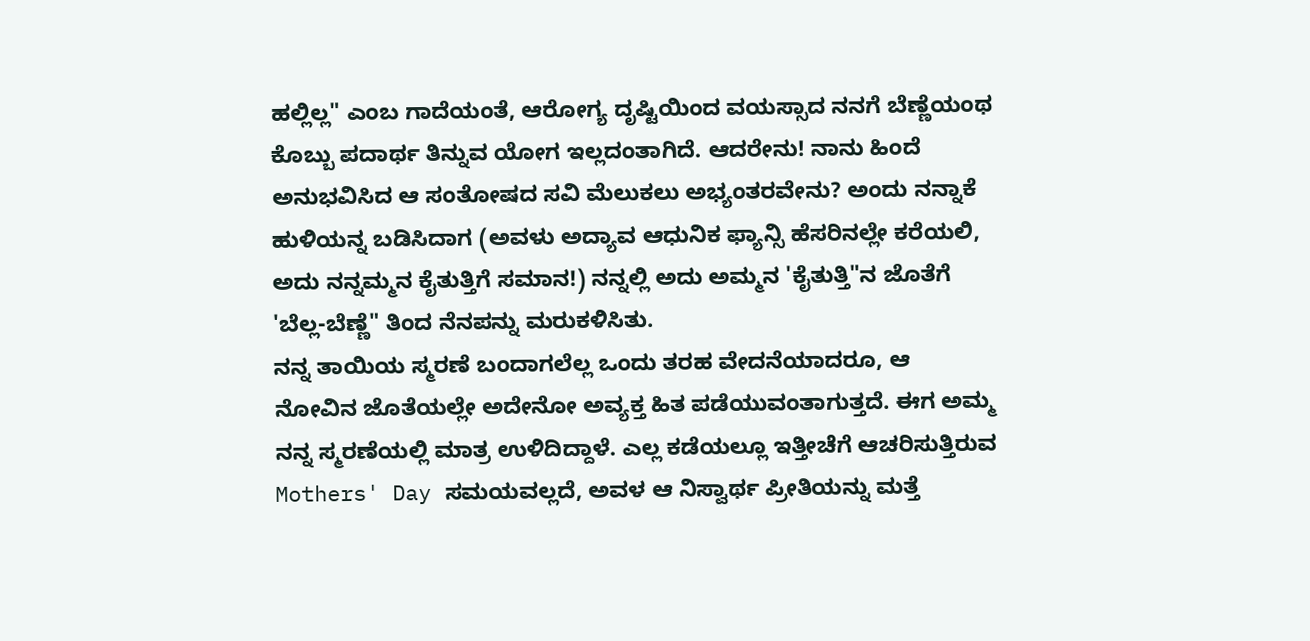ಹಲ್ಲಿಲ್ಲ" ಎಂಬ ಗಾದೆಯಂತೆ, ಆರೋಗ್ಯ ದೃಷ್ಟಿಯಿಂದ ವಯಸ್ಸಾದ ನನಗೆ ಬೆಣ್ಣೆಯಂಥ ಕೊಬ್ಬು ಪದಾರ್ಥ ತಿನ್ನುವ ಯೋಗ ಇಲ್ಲದಂತಾಗಿದೆ. ಆದರೇನು! ನಾನು ಹಿಂದೆ ಅನುಭವಿಸಿದ ಆ ಸಂತೋಷದ ಸವಿ ಮೆಲುಕಲು ಅಭ್ಯಂತರವೇನು? ಅಂದು ನನ್ನಾಕೆ ಹುಳಿಯನ್ನ ಬಡಿಸಿದಾಗ (ಅವಳು ಅದ್ಯಾವ ಆಧುನಿಕ ಫ್ಯಾನ್ಸಿ ಹೆಸರಿನಲ್ಲೇ ಕರೆಯಲಿ, ಅದು ನನ್ನಮ್ಮನ ಕೈತುತ್ತಿಗೆ ಸಮಾನ!) ನನ್ನಲ್ಲಿ ಅದು ಅಮ್ಮನ 'ಕೈತುತ್ತಿ"ನ ಜೊತೆಗೆ 'ಬೆಲ್ಲ-ಬೆಣ್ಣೆ" ತಿಂದ ನೆನಪನ್ನು ಮರುಕಳಿಸಿತು.
ನನ್ನ ತಾಯಿಯ ಸ್ಮರಣೆ ಬಂದಾಗಲೆಲ್ಲ ಒಂದು ತರಹ ವೇದನೆಯಾದರೂ, ಆ ನೋವಿನ ಜೊತೆಯಲ್ಲೇ ಅದೇನೋ ಅವ್ಯಕ್ತ ಹಿತ ಪಡೆಯುವಂತಾಗುತ್ತದೆ. ಈಗ ಅಮ್ಮ ನನ್ನ ಸ್ಮರಣೆಯಲ್ಲಿ ಮಾತ್ರ ಉಳಿದಿದ್ದಾಳೆ. ಎಲ್ಲ ಕಡೆಯಲ್ಲೂ ಇತ್ತೀಚೆಗೆ ಆಚರಿಸುತ್ತಿರುವ Mothers' Day ಸಮಯವಲ್ಲದೆ, ಅವಳ ಆ ನಿಸ್ವಾರ್ಥ ಪ್ರೀತಿಯನ್ನು ಮತ್ತೆ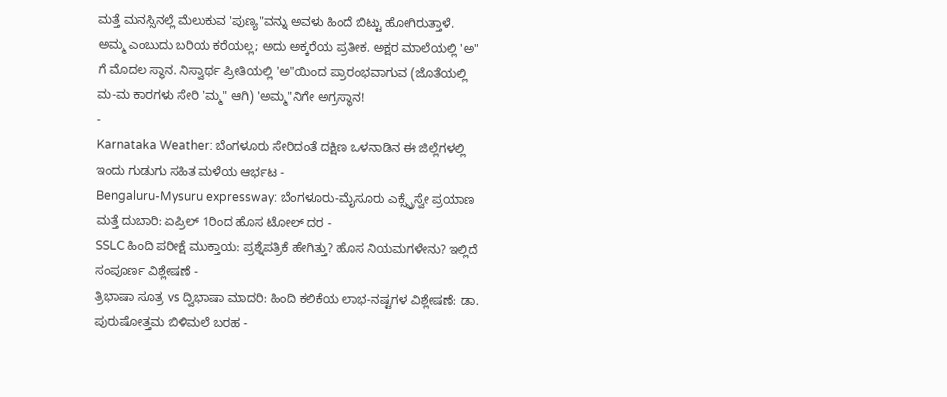ಮತ್ತೆ ಮನಸ್ಸಿನಲ್ಲೆ ಮೆಲುಕುವ 'ಪುಣ್ಯ"ವನ್ನು ಅವಳು ಹಿಂದೆ ಬಿಟ್ಟು ಹೋಗಿರುತ್ತಾಳೆ. ಅಮ್ಮ ಎಂಬುದು ಬರಿಯ ಕರೆಯಲ್ಲ; ಅದು ಅಕ್ಕರೆಯ ಪ್ರತೀಕ. ಅಕ್ಷರ ಮಾಲೆಯಲ್ಲಿ 'ಅ" ಗೆ ಮೊದಲ ಸ್ಥಾನ. ನಿಸ್ವಾರ್ಥ ಪ್ರೀತಿಯಲ್ಲಿ 'ಅ"ಯಿಂದ ಪ್ರಾರಂಭವಾಗುವ (ಜೊತೆಯಲ್ಲಿ ಮ-ಮ ಕಾರಗಳು ಸೇರಿ 'ಮ್ಮ" ಆಗಿ) 'ಅಮ್ಮ"ನಿಗೇ ಅಗ್ರಸ್ಥಾನ!
-
Karnataka Weather: ಬೆಂಗಳೂರು ಸೇರಿದಂತೆ ದಕ್ಷಿಣ ಒಳನಾಡಿನ ಈ ಜಿಲ್ಲೆಗಳಲ್ಲಿ ಇಂದು ಗುಡುಗು ಸಹಿತ ಮಳೆಯ ಆರ್ಭಟ -
Bengaluru-Mysuru expressway: ಬೆಂಗಳೂರು-ಮೈಸೂರು ಎಕ್ಸ್ಪ್ರೆಸ್ವೇ ಪ್ರಯಾಣ ಮತ್ತೆ ದುಬಾರಿ: ಏಪ್ರಿಲ್ 1ರಿಂದ ಹೊಸ ಟೋಲ್ ದರ -
SSLC ಹಿಂದಿ ಪರೀಕ್ಷೆ ಮುಕ್ತಾಯ: ಪ್ರಶ್ನೆಪತ್ರಿಕೆ ಹೇಗಿತ್ತು? ಹೊಸ ನಿಯಮಗಳೇನು? ಇಲ್ಲಿದೆ ಸಂಪೂರ್ಣ ವಿಶ್ಲೇಷಣೆ -
ತ್ರಿಭಾಷಾ ಸೂತ್ರ vs ದ್ವಿಭಾಷಾ ಮಾದರಿ: ಹಿಂದಿ ಕಲಿಕೆಯ ಲಾಭ-ನಷ್ಟಗಳ ವಿಶ್ಲೇಷಣೆ: ಡಾ. ಪುರುಷೋತ್ತಮ ಬಿಳಿಮಲೆ ಬರಹ -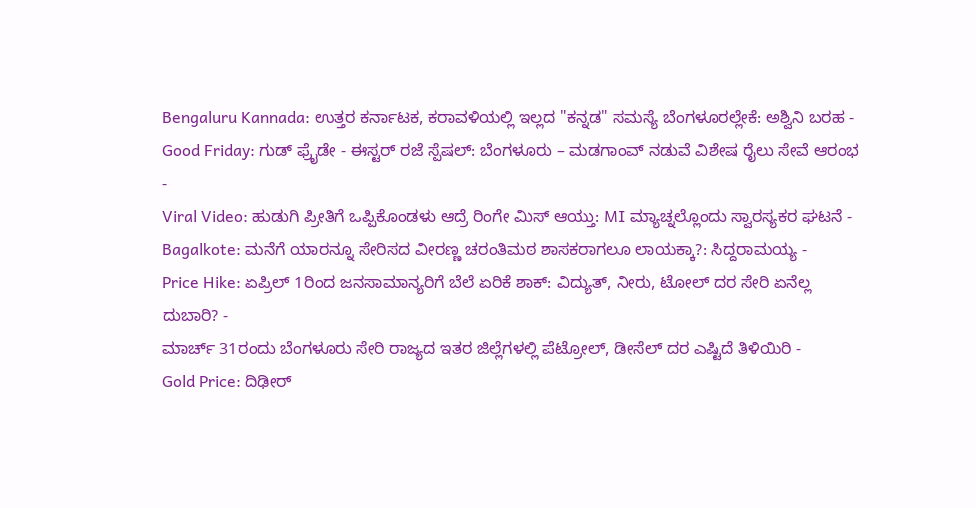Bengaluru Kannada: ಉತ್ತರ ಕರ್ನಾಟಕ, ಕರಾವಳಿಯಲ್ಲಿ ಇಲ್ಲದ "ಕನ್ನಡ" ಸಮಸ್ಯೆ ಬೆಂಗಳೂರಲ್ಲೇಕೆ: ಅಶ್ವಿನಿ ಬರಹ -
Good Friday: ಗುಡ್ ಫ್ರೈಡೇ - ಈಸ್ಟರ್ ರಜೆ ಸ್ಪೆಷಲ್: ಬೆಂಗಳೂರು – ಮಡಗಾಂವ್ ನಡುವೆ ವಿಶೇಷ ರೈಲು ಸೇವೆ ಆರಂಭ -
Viral Video: ಹುಡುಗಿ ಪ್ರೀತಿಗೆ ಒಪ್ಪಿಕೊಂಡಳು ಆದ್ರೆ ರಿಂಗೇ ಮಿಸ್ ಆಯ್ತು: MI ಮ್ಯಾಚ್ನಲ್ಲೊಂದು ಸ್ವಾರಸ್ಯಕರ ಘಟನೆ -
Bagalkote: ಮನೆಗೆ ಯಾರನ್ನೂ ಸೇರಿಸದ ವೀರಣ್ಣ ಚರಂತಿಮಠ ಶಾಸಕರಾಗಲೂ ಲಾಯಕ್ಕಾ?: ಸಿದ್ದರಾಮಯ್ಯ -
Price Hike: ಏಪ್ರಿಲ್ 1ರಿಂದ ಜನಸಾಮಾನ್ಯರಿಗೆ ಬೆಲೆ ಏರಿಕೆ ಶಾಕ್: ವಿದ್ಯುತ್, ನೀರು, ಟೋಲ್ ದರ ಸೇರಿ ಏನೆಲ್ಲ ದುಬಾರಿ? -
ಮಾರ್ಚ್ 31ರಂದು ಬೆಂಗಳೂರು ಸೇರಿ ರಾಜ್ಯದ ಇತರ ಜಿಲ್ಲೆಗಳಲ್ಲಿ ಪೆಟ್ರೋಲ್, ಡೀಸೆಲ್ ದರ ಎಷ್ಟಿದೆ ತಿಳಿಯಿರಿ -
Gold Price: ದಿಢೀರ್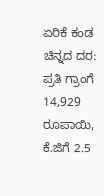ಏರಿಕೆ ಕಂಡ ಚಿನ್ನದ ದರ: ಪ್ರತಿ ಗ್ರಾಂಗೆ 14,929 ರೂಪಾಯಿ, ಕೆ.ಜಿಗೆ 2.5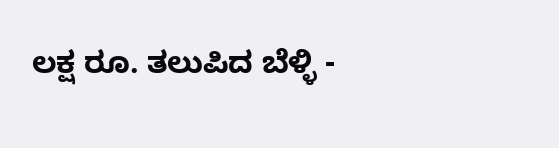ಲಕ್ಷ ರೂ. ತಲುಪಿದ ಬೆಳ್ಳಿ -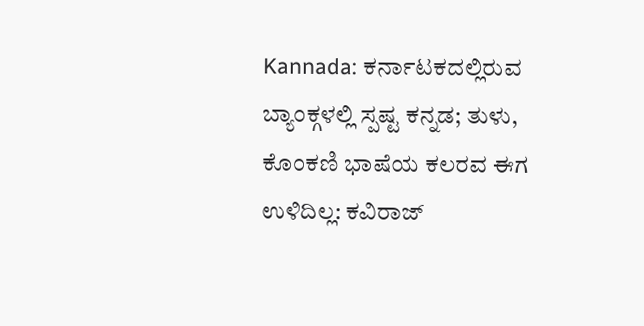Kannada: ಕರ್ನಾಟಕದಲ್ಲಿರುವ ಬ್ಯಾಂಕ್ಗಳಲ್ಲಿ ಸ್ಪಷ್ಟ ಕನ್ನಡ; ತುಳು, ಕೊಂಕಣಿ ಭಾಷೆಯ ಕಲರವ ಈಗ ಉಳಿದಿಲ್ಲ: ಕವಿರಾಜ್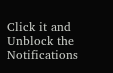Click it and Unblock the Notifications